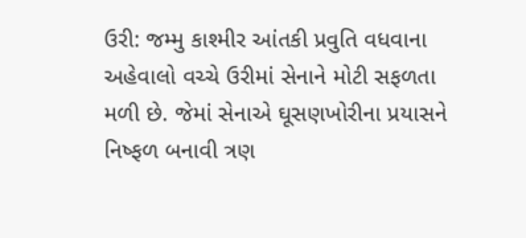ઉરી: જમ્મુ કાશ્મીર આંતકી પ્રવુતિ વધવાના અહેવાલો વચ્ચે ઉરીમાં સેનાને મોટી સફળતા મળી છે. જેમાં સેનાએ ઘૂસણખોરીના પ્રયાસને નિષ્ફળ બનાવી ત્રણ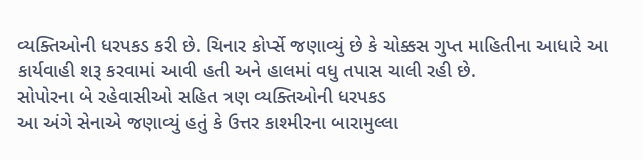વ્યક્તિઓની ધરપકડ કરી છે. ચિનાર કોર્પ્સે જણાવ્યું છે કે ચોક્કસ ગુપ્ત માહિતીના આધારે આ કાર્યવાહી શરૂ કરવામાં આવી હતી અને હાલમાં વધુ તપાસ ચાલી રહી છે.
સોપોરના બે રહેવાસીઓ સહિત ત્રણ વ્યક્તિઓની ધરપકડ
આ અંગે સેનાએ જણાવ્યું હતું કે ઉત્તર કાશ્મીરના બારામુલ્લા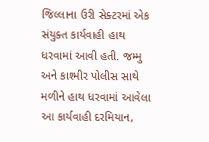જિલ્લાના ઉરી સેક્ટરમાં એક સંયુક્ત કાર્યવાહી હાથ ધરવામાં આવી હતી. જમ્મુ અને કાશ્મીર પોલીસ સાથે મળીને હાથ ધરવામાં આવેલા આ કાર્યવાહી દરમિયાન,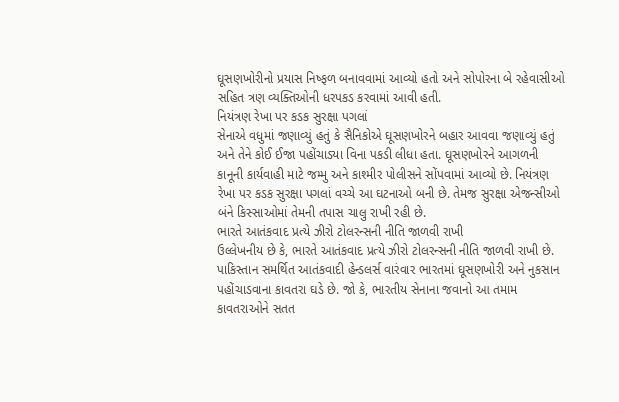ઘૂસણખોરીનો પ્રયાસ નિષ્ફળ બનાવવામાં આવ્યો હતો અને સોપોરના બે રહેવાસીઓ સહિત ત્રણ વ્યક્તિઓની ધરપકડ કરવામાં આવી હતી.
નિયંત્રણ રેખા પર કડક સુરક્ષા પગલાં
સેનાએ વધુમાં જણાવ્યું હતું કે સૈનિકોએ ઘૂસણખોરને બહાર આવવા જણાવ્યું હતું અને તેને કોઈ ઈજા પહોંચાડ્યા વિના પકડી લીધા હતા. ઘૂસણખોરને આગળની કાનૂની કાર્યવાહી માટે જમ્મુ અને કાશ્મીર પોલીસને સોંપવામાં આવ્યો છે. નિયંત્રણ રેખા પર કડક સુરક્ષા પગલાં વચ્ચે આ ઘટનાઓ બની છે. તેમજ સુરક્ષા એજન્સીઓ બંને કિસ્સાઓમાં તેમની તપાસ ચાલુ રાખી રહી છે.
ભારતે આતંકવાદ પ્રત્યે ઝીરો ટોલરન્સની નીતિ જાળવી રાખી
ઉલ્લેખનીય છે કે, ભારતે આતંકવાદ પ્રત્યે ઝીરો ટોલરન્સની નીતિ જાળવી રાખી છે. પાકિસ્તાન સમર્થિત આતંકવાદી હેન્ડલર્સ વારંવાર ભારતમાં ઘૂસણખોરી અને નુકસાન પહોંચાડવાના કાવતરા ઘડે છે. જો કે, ભારતીય સેનાના જવાનો આ તમામ કાવતરાઓને સતત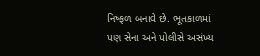નિષ્ફળ બનાવે છે. ભૂતકાળમાં પણ સેના અને પોલીસે અસંખ્ય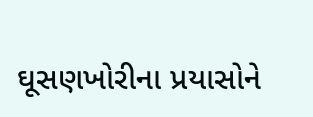ઘૂસણખોરીના પ્રયાસોને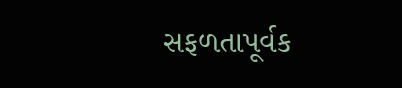સફળતાપૂર્વક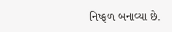નિષ્ફળ બનાવ્યા છે.